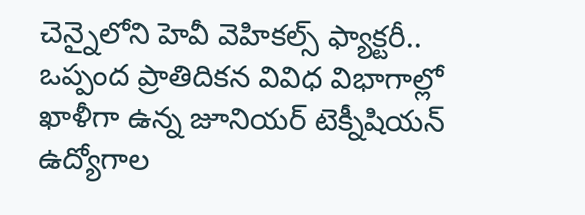చెన్నైలోని హెవీ వెహికల్స్ ఫ్యాక్టరీ.. ఒప్పంద ప్రాతిదికన వివిధ విభాగాల్లో ఖాళీగా ఉన్న జూనియర్ టెక్నీషియన్ ఉద్యోగాల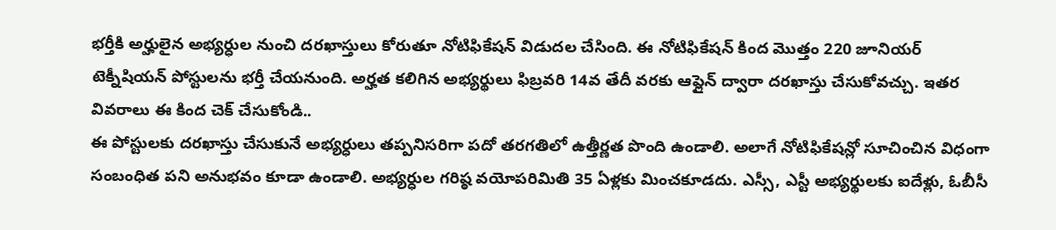భర్తీకి అర్హులైన అభ్యర్ధుల నుంచి దరఖాస్తులు కోరుతూ నోటిఫికేషన్ విడుదల చేసింది. ఈ నోటిఫికేషన్ కింద మొత్తం 220 జూనియర్ టెక్నీషియన్ పోస్టులను భర్తీ చేయనుంది. అర్హత కలిగిన అభ్యర్థులు ఫిబ్రవరి 14వ తేదీ వరకు ఆఫ్లైన్ ద్వారా దరఖాస్తు చేసుకోవచ్చు. ఇతర వివరాలు ఈ కింద చెక్ చేసుకోండి..
ఈ పోస్టులకు దరఖాస్తు చేసుకునే అభ్యర్ధులు తప్పనిసరిగా పదో తరగతిలో ఉత్తీర్ణత పొంది ఉండాలి. అలాగే నోటిఫికేషన్లో సూచించిన విధంగా సంబంధిత పని అనుభవం కూడా ఉండాలి. అభ్యర్ధుల గరిష్ఠ వయోపరిమితి 35 ఏళ్లకు మించకూడదు. ఎస్సీ, ఎస్టీ అభ్యర్థులకు ఐదేళ్లు, ఓబీసీ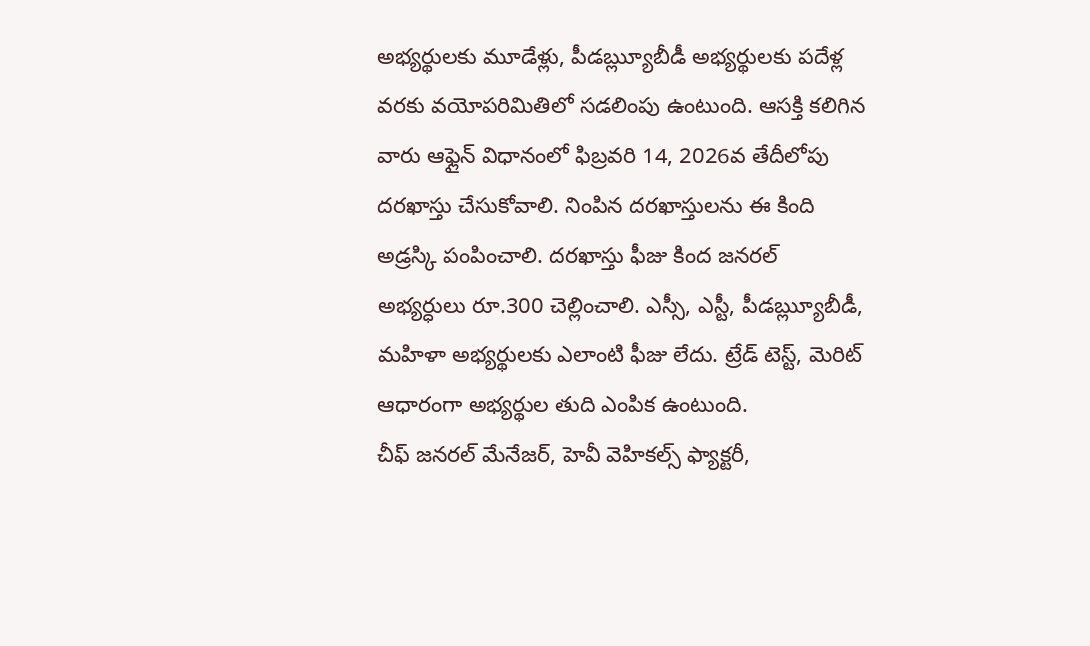అభ్యర్థులకు మూడేళ్లు, పీడౠ్ల్యబీడీ అభ్యర్థులకు పదేళ్ల వరకు వయోపరిమితిలో సడలింపు ఉంటుంది. ఆసక్తి కలిగిన వారు ఆఫ్లైన్ విధానంలో ఫిబ్రవరి 14, 2026వ తేదీలోపు దరఖాస్తు చేసుకోవాలి. నింపిన దరఖాస్తులను ఈ కింది అడ్రస్కి పంపించాలి. దరఖాస్తు ఫీజు కింద జనరల్ అభ్యర్ధులు రూ.300 చెల్లించాలి. ఎస్సీ, ఎస్టీ, పీడౠ్ల్యబీడీ, మహిళా అభ్యర్థులకు ఎలాంటి ఫీజు లేదు. ట్రేడ్ టెస్ట్, మెరిట్ ఆధారంగా అభ్యర్థుల తుది ఎంపిక ఉంటుంది.
చీఫ్ జనరల్ మేనేజర్, హెవీ వెహికల్స్ ఫ్యాక్టరీ,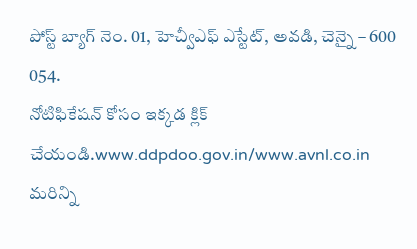పోస్ట్ బ్యాగ్ నెం. 01, హెచ్వీఎఫ్ ఎస్టేట్, అవడి, చెన్నై – 600 054.
నోటిఫికేషన్ కోసం ఇక్కడ క్లిక్ చేయండి.www.ddpdoo.gov.in/www.avnl.co.in
మరిన్ని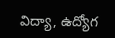విద్యా, ఉద్యోగ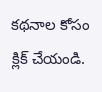కథనాల కోసం క్లిక్ చేయండి.